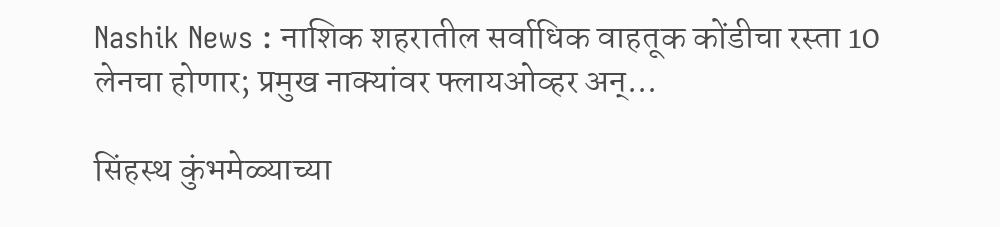Nashik News : नाशिक शहरातील सर्वाधिक वाहतूक कोंडीचा रस्ता 10 लेनचा होणार; प्रमुख नाक्यांवर फ्लायओव्हर अन्...

सिंहस्थ कुंभमेळ्याच्या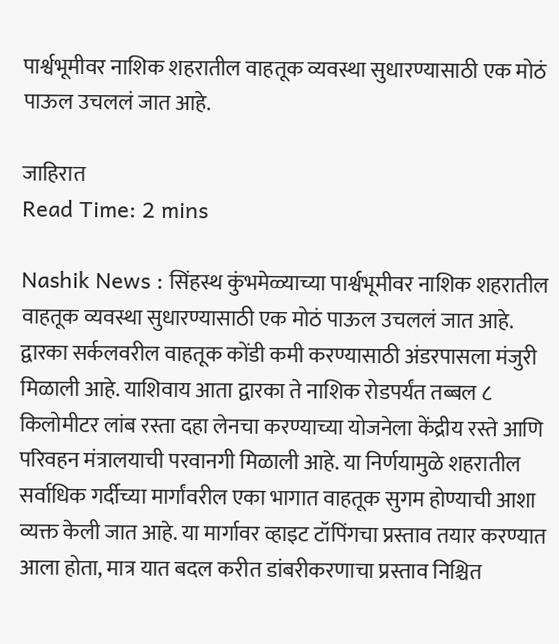पार्श्वभूमीवर नाशिक शहरातील वाहतूक व्यवस्था सुधारण्यासाठी एक मोठं पाऊल उचललं जात आहे.

जाहिरात
Read Time: 2 mins

Nashik News : सिंहस्थ कुंभमेळ्याच्या पार्श्वभूमीवर नाशिक शहरातील वाहतूक व्यवस्था सुधारण्यासाठी एक मोठं पाऊल उचललं जात आहे. द्वारका सर्कलवरील वाहतूक कोंडी कमी करण्यासाठी अंडरपासला मंजुरी मिळाली आहे. याशिवाय आता द्वारका ते नाशिक रोडपर्यंत तब्बल ८ किलोमीटर लांब रस्ता दहा लेनचा करण्याच्या योजनेला केंद्रीय रस्ते आणि परिवहन मंत्रालयाची परवानगी मिळाली आहे. या निर्णयामुळे शहरातील सर्वाधिक गर्दीच्या मार्गांवरील एका भागात वाहतूक सुगम होण्याची आशा व्यक्त केली जात आहे. या मार्गावर व्हाइट टॉपिंगचा प्रस्ताव तयार करण्यात आला होता, मात्र यात बदल करीत डांबरीकरणाचा प्रस्ताव निश्चित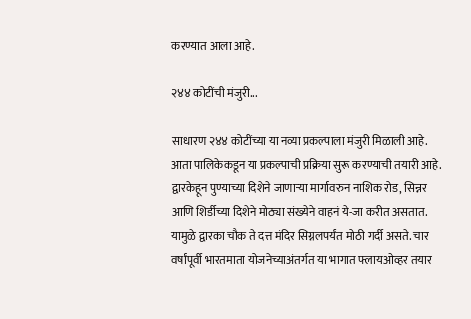करण्यात आला आहे.

२४४ कोटींची मंजुरी...

साधारण २४४ कोटींच्या या नव्या प्रकल्पाला मंजुरी मिळाली आहे. आता पालिकेकडून या प्रकल्पाची प्रक्रिया सुरू करण्याची तयारी आहे. द्वारकेहून पुण्याच्या दिशेने जाणाऱ्या मार्गावरुन नाशिक रोड, सिन्नर आणि शिर्डीच्या दिशेने मोठ्या संख्येने वाहनं ये-जा करीत असतात. यामुळे द्वारका चौक ते दत्त मंदिर सिग्नलपर्यंत मोठी गर्दी असते. चार वर्षांपूर्वी भारतमाता योजनेच्याअंतर्गत या भागात फ्लायओव्हर तयार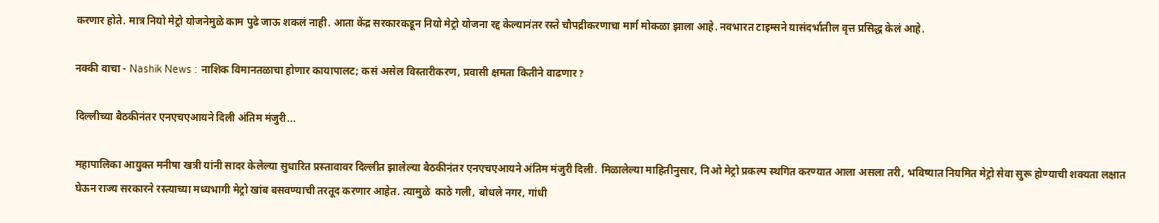करणार होते. मात्र नियो मेट्रो योजनेमुळे काम पुढे जाऊ शकलं नाही. आता केंद्र सरकारकडून नियो मेट्रो योजना रद्द केल्यानंतर रस्ते चौपद्रीकरणाचा मार्ग मोकळा झाला आहे. नवभारत टाइम्सने यासंदर्भातील वृत्त प्रसिद्ध केलं आहे.

नक्की वाचा - Nashik News : नाशिक विमानतळाचा होणार कायापालट; कसं असेल विस्तारीकरण, प्रवासी क्षमता कितीने वाढणार?

दिल्लीच्या बैठकीनंतर एनएचएआयने दिली अंतिम मंजुरी...

महापालिका आयुक्त मनीषा खत्री यांनी सादर केलेल्या सुधारित प्रस्तावावर दिल्लीत झालेल्या बैठकीनंतर एनएचएआयने अंतिम मंजुरी दिली. मिळालेल्या माहितीनुसार, निओ मेट्रो प्रकल्प स्थगित करण्यात आला असला तरी, भविष्यात नियमित मेट्रो सेवा सुरू होण्याची शक्यता लक्षात घेऊन राज्य सरकारने रस्त्याच्या मध्यभागी मेट्रो खांब बसवण्याची तरतूद करणार आहेत. त्यामुळे  काठे गली, बोधले नगर, गांधी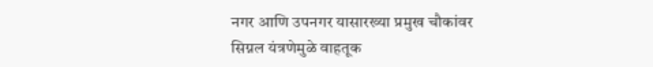नगर आणि उपनगर यासारख्या प्रमुख चौकांवर सिग्नल यंत्रणेमुळे वाहतूक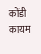कोंडी कायम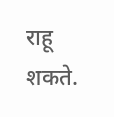राहू शकते.